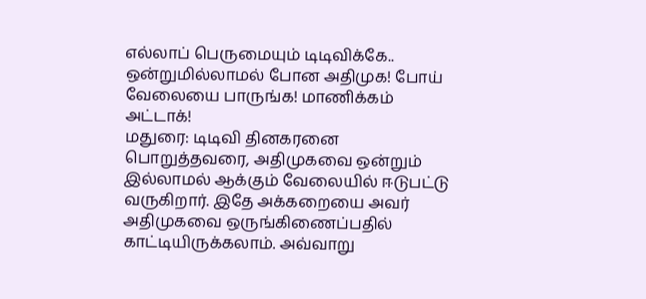எல்லாப் பெருமையும் டிடிவிக்கே.. ஒன்றுமில்லாமல் போன அதிமுக! போய் வேலையை பாருங்க! மாணிக்கம் அட்டாக்!
மதுரை: டிடிவி தினகரனை பொறுத்தவரை, அதிமுகவை ஒன்றும் இல்லாமல் ஆக்கும் வேலையில் ஈடுபட்டு வருகிறார். இதே அக்கறையை அவர் அதிமுகவை ஒருங்கிணைப்பதில் காட்டியிருக்கலாம். அவ்வாறு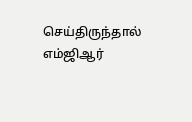செய்திருந்தால் எம்ஜிஆர்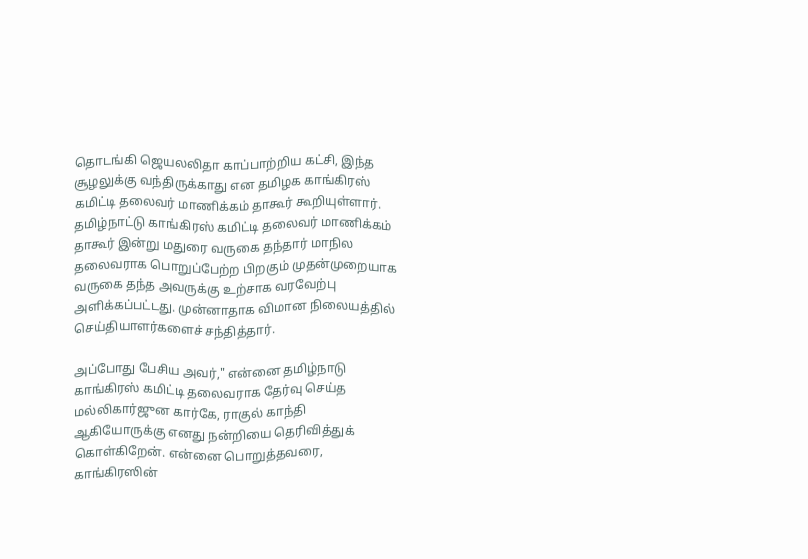தொடங்கி ஜெயலலிதா காப்பாற்றிய கட்சி, இந்த சூழலுக்கு வந்திருக்காது என தமிழக காங்கிரஸ் கமிட்டி தலைவர் மாணிக்கம் தாகூர் கூறியுள்ளார்.
தமிழ்நாட்டு காங்கிரஸ் கமிட்டி தலைவர் மாணிக்கம் தாகூர் இன்று மதுரை வருகை தந்தார் மாநில தலைவராக பொறுப்பேற்ற பிறகும் முதன்முறையாக வருகை தந்த அவருக்கு உற்சாக வரவேற்பு அளிக்கப்பட்டது. முன்னாதாக விமான நிலையத்தில் செய்தியாளர்களைச் சந்தித்தார்.

அப்போது பேசிய அவர்," என்னை தமிழ்நாடு காங்கிரஸ் கமிட்டி தலைவராக தேர்வு செய்த மல்லிகார்ஜுன கார்கே, ராகுல் காந்தி ஆகியோருக்கு எனது நன்றியை தெரிவித்துக் கொள்கிறேன். என்னை பொறுத்தவரை, காங்கிரஸின்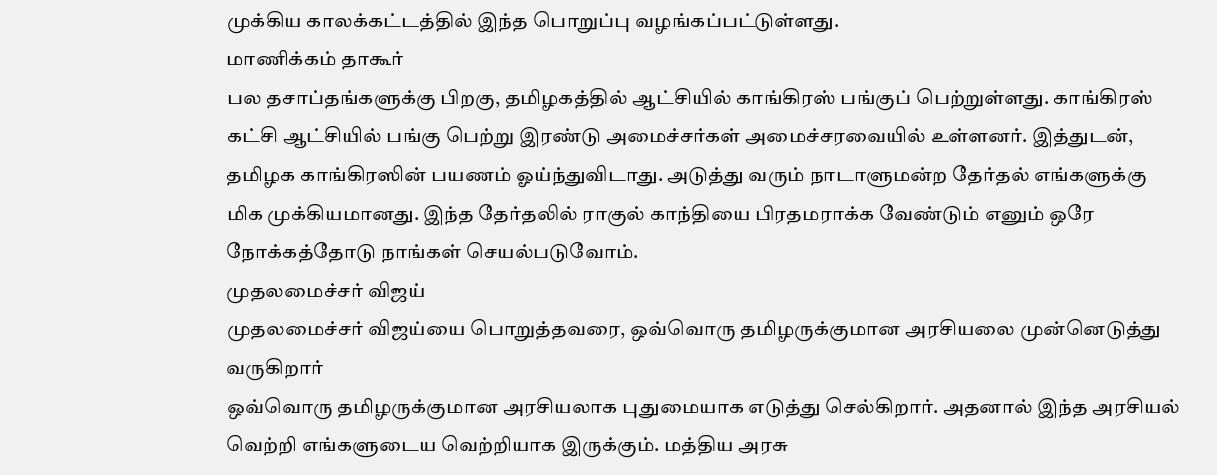முக்கிய காலக்கட்டத்தில் இந்த பொறுப்பு வழங்கப்பட்டுள்ளது.
மாணிக்கம் தாகூர்
பல தசாப்தங்களுக்கு பிறகு, தமிழகத்தில் ஆட்சியில் காங்கிரஸ் பங்குப் பெற்றுள்ளது. காங்கிரஸ் கட்சி ஆட்சியில் பங்கு பெற்று இரண்டு அமைச்சர்கள் அமைச்சரவையில் உள்ளனர். இத்துடன், தமிழக காங்கிரஸின் பயணம் ஓய்ந்துவிடாது. அடுத்து வரும் நாடாளுமன்ற தேர்தல் எங்களுக்கு மிக முக்கியமானது. இந்த தேர்தலில் ராகுல் காந்தியை பிரதமராக்க வேண்டும் எனும் ஒரே நோக்கத்தோடு நாங்கள் செயல்படுவோம்.
முதலமைச்சர் விஜய்
முதலமைச்சர் விஜய்யை பொறுத்தவரை, ஒவ்வொரு தமிழருக்குமான அரசியலை முன்னெடுத்து வருகிறார்
ஒவ்வொரு தமிழருக்குமான அரசியலாக புதுமையாக எடுத்து செல்கிறார். அதனால் இந்த அரசியல் வெற்றி எங்களுடைய வெற்றியாக இருக்கும். மத்திய அரசு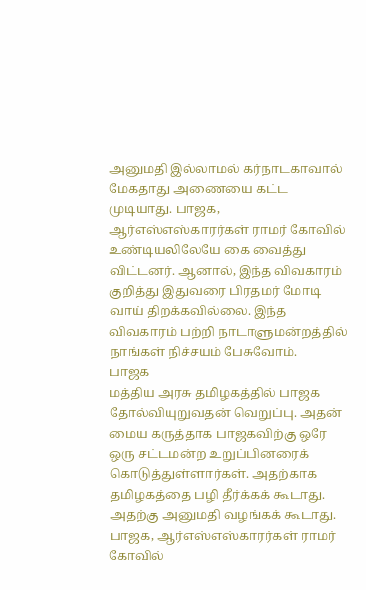அனுமதி இல்லாமல் கர்நாடகாவால் மேகதாது அணையை கட்ட முடியாது. பாஜக, ஆர்எஸ்எஸ்காரர்கள் ராமர் கோவில் உண்டியலிலேயே கை வைத்து விட்டனர். ஆனால், இந்த விவகாரம் குறித்து இதுவரை பிரதமர் மோடி வாய் திறக்கவில்லை. இந்த விவகாரம் பற்றி நாடாளுமன்றத்தில் நாங்கள் நிச்சயம் பேசுவோம்.
பாஜக
மத்திய அரசு தமிழகத்தில் பாஜக தோல்வியுறுவதன் வெறுப்பு. அதன் மைய கருத்தாக பாஜகவிற்கு ஒரே ஒரு சட்டமன்ற உறுப்பினரைக் கொடுத்துள்ளார்கள். அதற்காக தமிழகத்தை பழி தீர்க்கக் கூடாது. அதற்கு அனுமதி வழங்கக் கூடாது. பாஜக, ஆர்எஸ்எஸ்காரர்கள் ராமர் கோவில்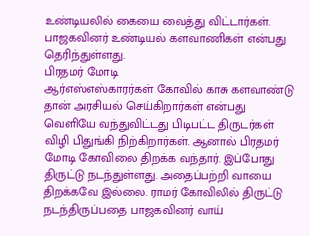உண்டியலில் கையை வைத்து விட்டார்கள். பாஜகவினர் உண்டியல் களவாணிகள் என்பது தெரிந்துள்ளது.
பிரதமர் மோடி
ஆர்எஸ்எஸ்காரர்கள் கோவில் காசு களவாண்டு தான் அரசியல் செய்கிறார்கள் என்பது வெளியே வந்துவிட்டது பிடிபட்ட திருடர்கள் விழி பிதுங்கி நிற்கிறார்கள். ஆனால் பிரதமர் மோடி கோவிலை திறக்க வந்தார். இப்போது திருட்டு நடந்துள்ளது. அதைப்பற்றி வாயை திறக்கவே இல்லை. ராமர் கோவிலில் திருட்டு நடந்திருப்பதை பாஜகவினர் வாய்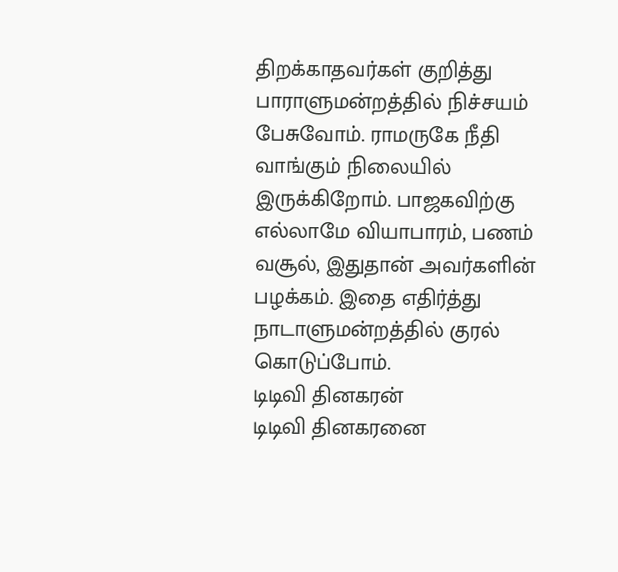திறக்காதவர்கள் குறித்து பாராளுமன்றத்தில் நிச்சயம் பேசுவோம். ராமருகே நீதி வாங்கும் நிலையில் இருக்கிறோம். பாஜகவிற்கு எல்லாமே வியாபாரம், பணம் வசூல், இதுதான் அவர்களின் பழக்கம். இதை எதிர்த்து நாடாளுமன்றத்தில் குரல் கொடுப்போம்.
டிடிவி தினகரன்
டிடிவி தினகரனை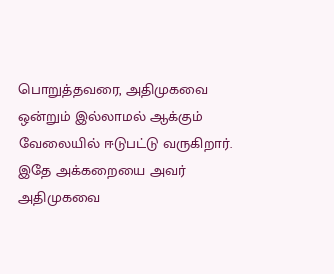பொறுத்தவரை, அதிமுகவை ஒன்றும் இல்லாமல் ஆக்கும் வேலையில் ஈடுபட்டு வருகிறார். இதே அக்கறையை அவர் அதிமுகவை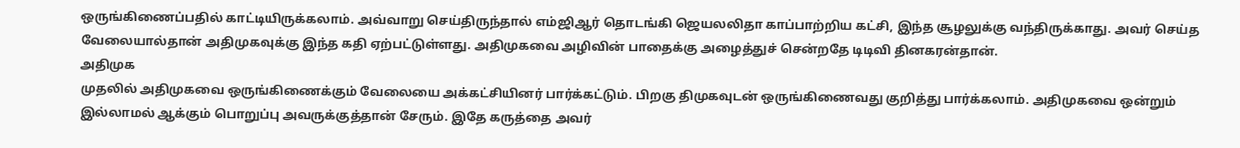ஒருங்கிணைப்பதில் காட்டியிருக்கலாம். அவ்வாறு செய்திருந்தால் எம்ஜிஆர் தொடங்கி ஜெயலலிதா காப்பாற்றிய கட்சி, இந்த சூழலுக்கு வந்திருக்காது. அவர் செய்த வேலையால்தான் அதிமுகவுக்கு இந்த கதி ஏற்பட்டுள்ளது. அதிமுகவை அழிவின் பாதைக்கு அழைத்துச் சென்றதே டிடிவி தினகரன்தான்.
அதிமுக
முதலில் அதிமுகவை ஒருங்கிணைக்கும் வேலையை அக்கட்சியினர் பார்க்கட்டும். பிறகு திமுகவுடன் ஒருங்கிணைவது குறித்து பார்க்கலாம். அதிமுகவை ஒன்றும் இல்லாமல் ஆக்கும் பொறுப்பு அவருக்குத்தான் சேரும். இதே கருத்தை அவர்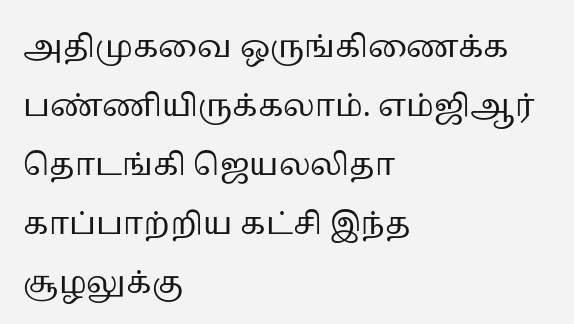அதிமுகவை ஒருங்கிணைக்க பண்ணியிருக்கலாம். எம்ஜிஆர் தொடங்கி ஜெயலலிதா காப்பாற்றிய கட்சி இந்த சூழலுக்கு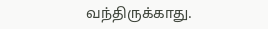வந்திருக்காது.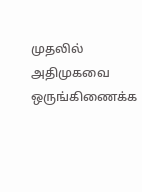முதலில் அதிமுகவை ஒருங்கிணைக்க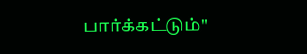பார்க்கட்டும்"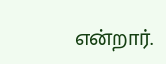என்றார்.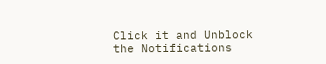Click it and Unblock the Notifications